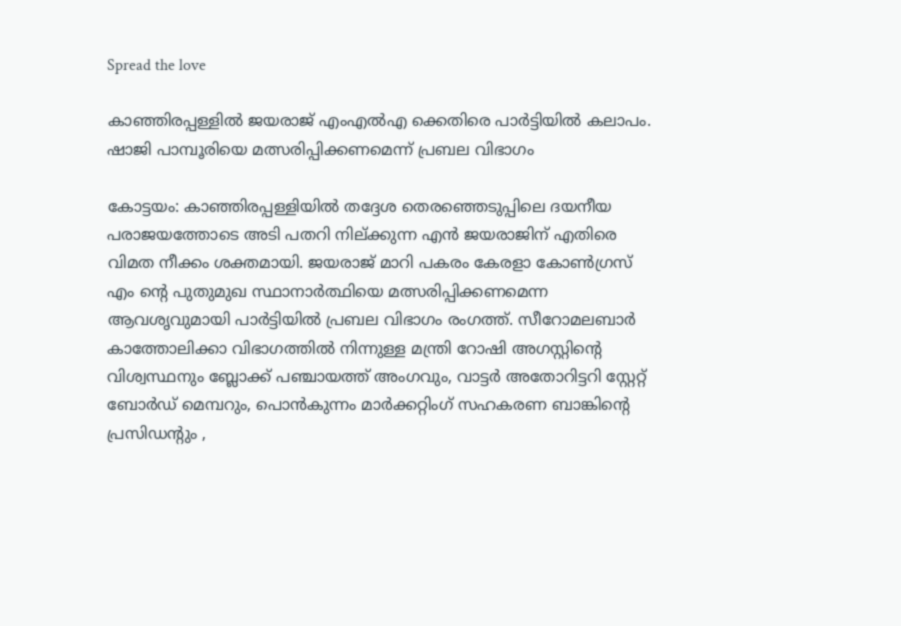Spread the love

കാഞ്ഞിരപ്പള്ളിൽ ജയരാജ് എംഎൽഎ ക്കെതിരെ പാർട്ടിയിൽ കലാപം. ഷാജി പാമ്പൂരിയെ മത്സരിപ്പിക്കണമെന്ന് പ്രബല വിഭാഗം

കോട്ടയം: കാഞ്ഞിരപ്പള്ളിയിൽ തദ്ദേശ തെരഞ്ഞെടുപ്പിലെ ദയനീയ പരാജയത്തോടെ അടി പതറി നില്ക്കുന്ന എൻ ജയരാജിന് എതിരെ വിമത നീക്കം ശക്തമായി. ജയരാജ് മാറി പകരം കേരളാ കോൺഗ്രസ് എം ന്റെ പുതുമുഖ സ്ഥാനാർത്ഥിയെ മത്സരിപ്പിക്കണമെന്ന ആവശൃവുമായി പാർട്ടിയിൽ പ്രബല വിഭാഗം രംഗത്ത്. സീറോമലബാർ കാത്തോലിക്കാ വിഭാഗത്തിൽ നിന്നുള്ള മന്ത്രി റോഷി അഗസ്റ്റിന്റെ വിശ്വസ്ഥനും ബ്ലോക്ക് പഞ്ചായത്ത് അംഗവും, വാട്ടർ അതോറിട്ടറി സ്റ്റേറ്റ് ബോർഡ് മെമ്പറും, പൊൻകുന്നം മാർക്കറ്റിംഗ് സഹകരണ ബാങ്കിന്റെ പ്രസിഡന്റും ,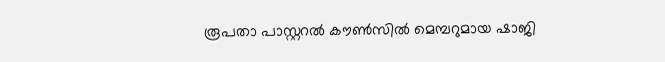രൂപതാ പാസ്റ്ററൽ കൗൺസിൽ മെമ്പറുമായ ഷാജി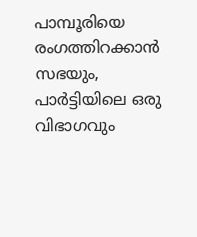പാമ്പൂരിയെ രംഗത്തിറക്കാൻ സഭയും, പാർട്ടിയിലെ ഒരു വിഭാഗവും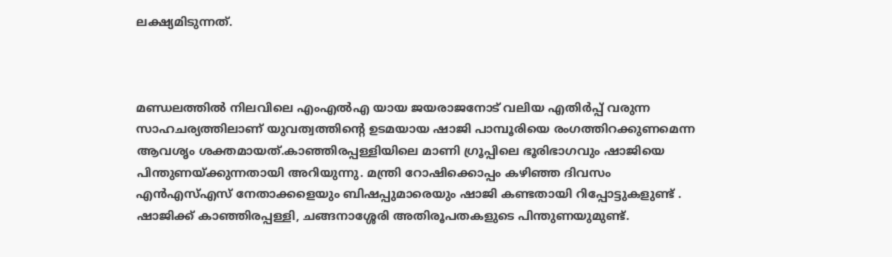ലക്ഷ്യമിടുന്നത്.



മണ്ഡലത്തിൽ നിലവിലെ എംഎൽഎ യായ ജയരാജനോട് വലിയ എതിർപ്പ് വരുന്ന സാഹചര്യത്തിലാണ് യുവത്വത്തിന്റെ ഉടമയായ ഷാജി പാമ്പൂരിയെ രംഗത്തിറക്കുണമെന്ന ആവശൃം ശക്തമായത്.കാഞ്ഞിരപ്പള്ളിയിലെ മാണി ഗ്രൂപ്പിലെ ഭൂരിഭാഗവും ഷാജിയെ പിന്തുണയ്ക്കുന്നതായി അറിയുന്നു. മന്ത്രി റോഷിക്കൊപ്പം കഴിഞ്ഞ ദിവസം എൻഎസ്എസ് നേതാക്കളെയും ബിഷപ്പുമാരെയും ഷാജി കണ്ടതായി റിപ്പോട്ടുകളുണ്ട് . ഷാജിക്ക് കാഞ്ഞിരപ്പള്ളി, ചങ്ങനാശ്ശേരി അതിരൂപതകളുടെ പിന്തുണയുമുണ്ട്.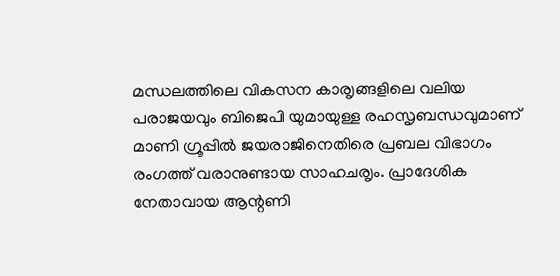മന്ധലത്തിലെ വികസന കാരൃങ്ങളിലെ വലിയ പരാജയവും ബിജെപി യുമായുള്ള രഹസൃബന്ധവുമാണ് മാണി ഗ്രൂപ്പിൽ ജയരാജിനെതിരെ പ്രബല വിഭാഗം രംഗത്ത് വരാനുണ്ടായ സാഹചരൃം. പ്രാദേശിക നേതാവായ ആന്റണി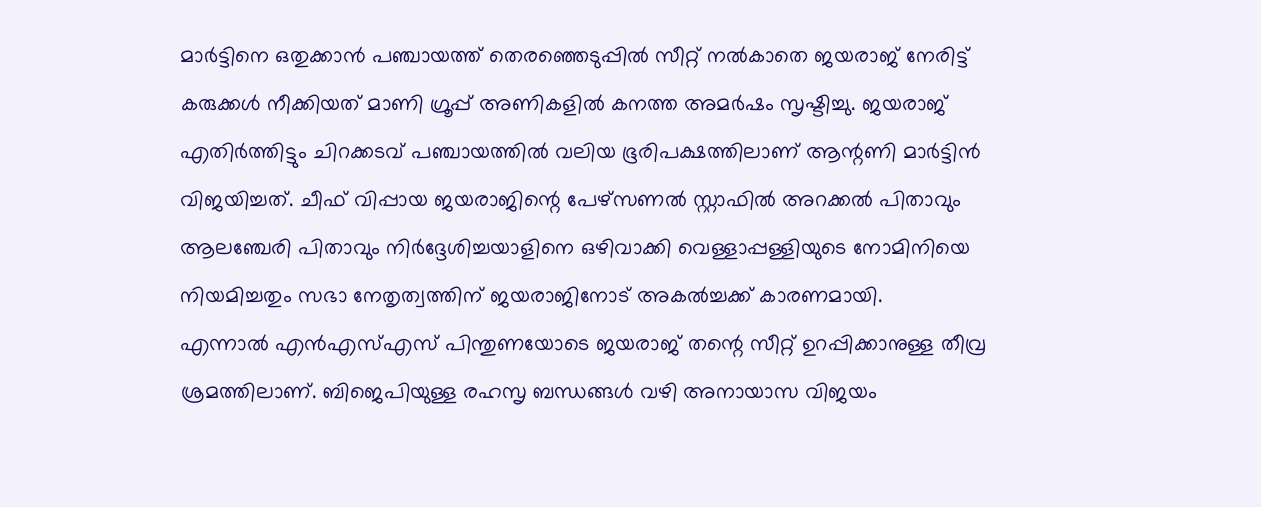മാർട്ടിനെ ഒതുക്കാൻ പഞ്ചായത്ത് തെരഞ്ഞെടുപ്പിൽ സീറ്റ് നൽകാതെ ജയരാജ് നേരിട്ട് കരുക്കൾ നീക്കിയത് മാണി ഗ്രൂപ്പ് അണികളിൽ കനത്ത അമർഷം സൃഷ്ടിച്ചു. ജയരാജ് എതിർത്തിട്ടും ചിറക്കടവ് പഞ്ചായത്തിൽ വലിയ ഭൂരിപക്ഷത്തിലാണ് ആന്റണി മാർട്ടിൻ വിജയിച്ചത്. ചീഫ് വിപ്പായ ജയരാജിന്റെ പേഴ്സണൽ സ്റ്റാഫിൽ അറക്കൽ പിതാവും ആലഞ്ചേരി പിതാവും നിർദ്ദേശിച്ചയാളിനെ ഒഴിവാക്കി വെള്ളാപ്പള്ളിയുടെ നോമിനിയെ നിയമിച്ചതും സഭാ നേതൃത്വത്തിന് ജയരാജിനോട് അകൽച്ചക്ക് കാരണമായി.
എന്നാൽ എൻഎസ്എസ് പിന്തുണയോടെ ജയരാജ് തന്റെ സീറ്റ് ഉറപ്പിക്കാനുള്ള തീവ്ര ശ്രമത്തിലാണ്. ബിജെപിയുള്ള രഹസൃ ബന്ധങ്ങൾ വഴി അനായാസ വിജയം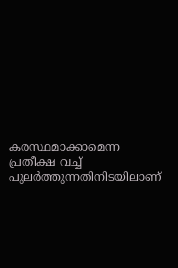കരസ്ഥമാക്കാമെന്ന പ്രതീക്ഷ വച്ച് പുലർത്തുന്നതിനിടയിലാണ്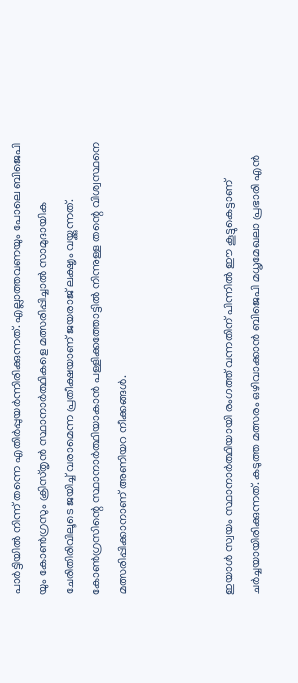പാർട്ടിയിൽ നിന്ന് തന്നെ എതിർപ്പുയർന്നിരിക്കുന്നത്. എല്ലാത്തവണയും പോലെ ബിജെപി യും കോൺഗ്രസും ക്രിസ്തൃൻ സ്ഥാനാർത്ഥികളെ മത്സരിപ്പിച്ചാൽ സാമുദായിക ചേരിതിരിവിലൂടെ ജയിച്ച് വരാമെന്ന പ്രതീക്ഷയാണ് ജയരാജ് ലക്ഷൃം വയ്ക്കുന്നത്. കോൺഗ്രസിന്റെ സ്ഥാനാർത്ഥിയാകാൻ പള്ളിക്കത്തോട്ടിൽ നിന്നുള്ള തന്റെ വിശ്വസ്ഥനെ
മത്സരിപ്പിക്കാനാണ് അണിയറ നീക്കങ്ങൾ.



ഇയാൾ സ്വയം സ്ഥാനാർത്ഥിയായി രംഗത്ത് വന്നതിന് പിന്നിൽ ഈ കൂട്ടുകെട്ടാണ് ചർച്ചയായിരിക്കുന്നത്. കടുത്ത മത്സരം ഒഴിവാക്കാൻ ബിജെപി മധൃമേഖലാ പ്രഭാരി എൻ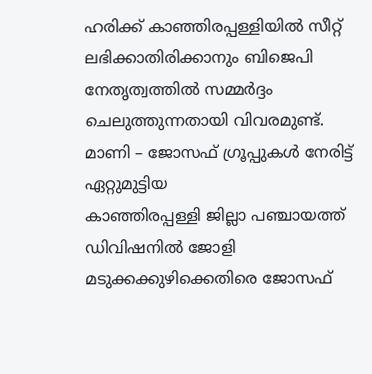ഹരിക്ക് കാഞ്ഞിരപ്പള്ളിയിൽ സീറ്റ് ലഭിക്കാതിരിക്കാനും ബിജെപി നേതൃത്വത്തിൽ സമ്മർദ്ദം ചെലുത്തുന്നതായി വിവരമുണ്ട്. മാണി – ജോസഫ് ഗ്രൂപ്പുകൾ നേരിട്ട് ഏറ്റുമുട്ടിയ
കാഞ്ഞിരപ്പള്ളി ജില്ലാ പഞ്ചായത്ത് ഡിവിഷനിൽ ജോളി മടുക്കക്കുഴിക്കെതിരെ ജോസഫ്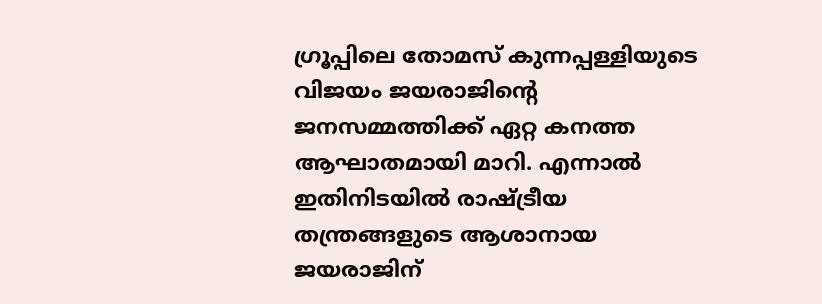ഗ്രൂപ്പിലെ തോമസ് കുന്നപ്പള്ളിയുടെ വിജയം ജയരാജിന്റെ ജനസമ്മത്തിക്ക് ഏറ്റ കനത്ത ആഘാതമായി മാറി. എന്നാൽ ഇതിനിടയിൽ രാഷ്ട്രീയ തന്ത്രങ്ങളുടെ ആശാനായ ജയരാജിന്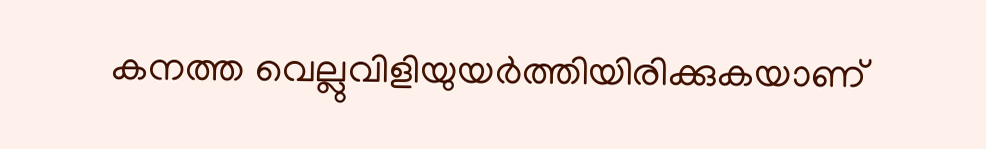കനത്ത വെല്ലുവിളിയുയർത്തിയിരിക്കുകയാണ്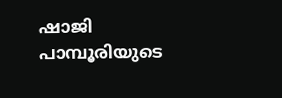ഷാജി പാമ്പൂരിയുടെ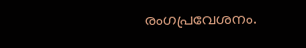രംഗപ്രവേശനം.